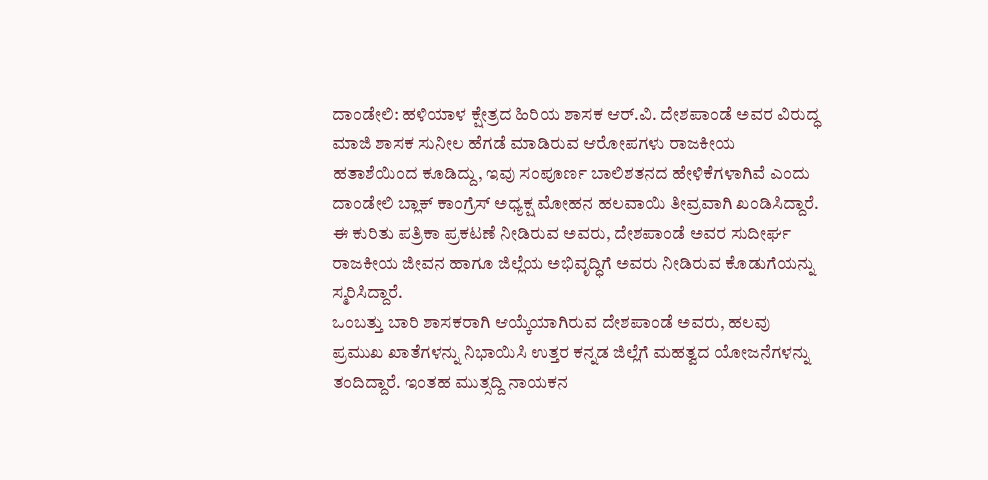ದಾಂಡೇಲಿ: ಹಳಿಯಾಳ ಕ್ಷೇತ್ರದ ಹಿರಿಯ ಶಾಸಕ ಆರ್.ವಿ. ದೇಶಪಾಂಡೆ ಅವರ ವಿರುದ್ಧ ಮಾಜಿ ಶಾಸಕ ಸುನೀಲ ಹೆಗಡೆ ಮಾಡಿರುವ ಆರೋಪಗಳು ರಾಜಕೀಯ ಹತಾಶೆಯಿಂದ ಕೂಡಿದ್ದು, ಇವು ಸಂಪೂರ್ಣ ಬಾಲಿಶತನದ ಹೇಳಿಕೆಗಳಾಗಿವೆ ಎಂದು ದಾಂಡೇಲಿ ಬ್ಲಾಕ್ ಕಾಂಗ್ರೆಸ್ ಅಧ್ಯಕ್ಷ ಮೋಹನ ಹಲವಾಯಿ ತೀವ್ರವಾಗಿ ಖಂಡಿಸಿದ್ದಾರೆ.
ಈ ಕುರಿತು ಪತ್ರಿಕಾ ಪ್ರಕಟಣೆ ನೀಡಿರುವ ಅವರು, ದೇಶಪಾಂಡೆ ಅವರ ಸುದೀರ್ಘ ರಾಜಕೀಯ ಜೀವನ ಹಾಗೂ ಜಿಲ್ಲೆಯ ಅಭಿವೃದ್ಧಿಗೆ ಅವರು ನೀಡಿರುವ ಕೊಡುಗೆಯನ್ನು ಸ್ಮರಿಸಿದ್ದಾರೆ.
ಒಂಬತ್ತು ಬಾರಿ ಶಾಸಕರಾಗಿ ಆಯ್ಕೆಯಾಗಿರುವ ದೇಶಪಾಂಡೆ ಅವರು, ಹಲವು ಪ್ರಮುಖ ಖಾತೆಗಳನ್ನು ನಿಭಾಯಿಸಿ ಉತ್ತರ ಕನ್ನಡ ಜಿಲ್ಲೆಗೆ ಮಹತ್ವದ ಯೋಜನೆಗಳನ್ನು ತಂದಿದ್ದಾರೆ. ಇಂತಹ ಮುತ್ಸದ್ದಿ ನಾಯಕನ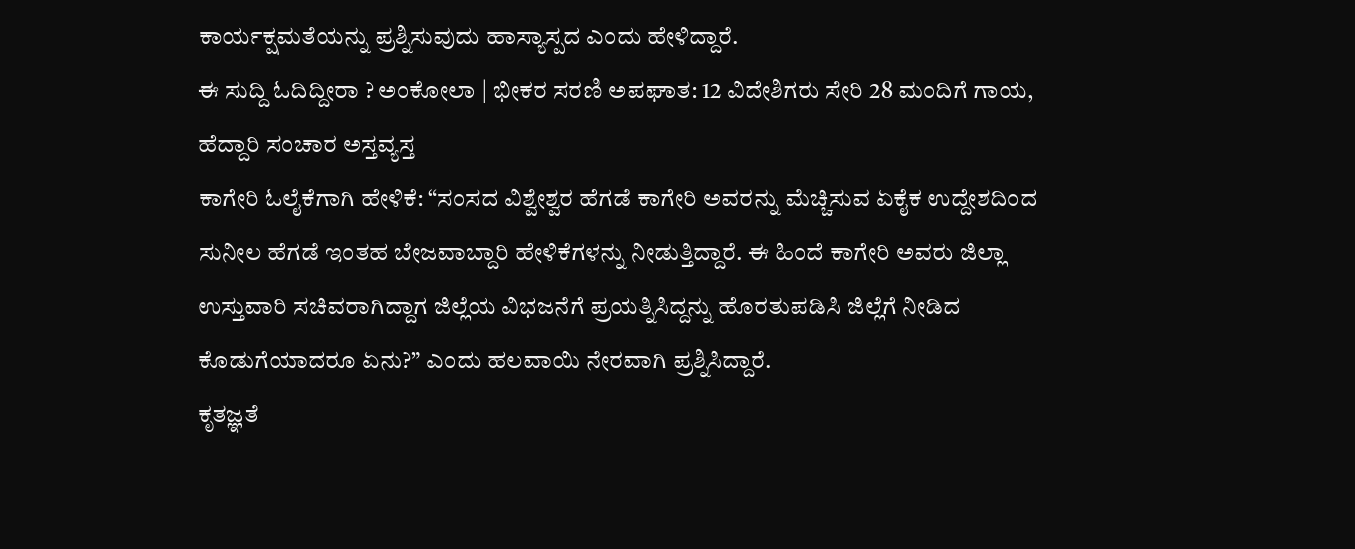ಕಾರ್ಯಕ್ಷಮತೆಯನ್ನು ಪ್ರಶ್ನಿಸುವುದು ಹಾಸ್ಯಾಸ್ಪದ ಎಂದು ಹೇಳಿದ್ದಾರೆ.
ಈ ಸುದ್ದಿ ಓದಿದ್ದೀರಾ ? ಅಂಕೋಲಾ | ಭೀಕರ ಸರಣಿ ಅಪಘಾತ: 12 ವಿದೇಶಿಗರು ಸೇರಿ 28 ಮಂದಿಗೆ ಗಾಯ, ಹೆದ್ದಾರಿ ಸಂಚಾರ ಅಸ್ತವ್ಯಸ್ತ
ಕಾಗೇರಿ ಓಲೈಕೆಗಾಗಿ ಹೇಳಿಕೆ: “ಸಂಸದ ವಿಶ್ವೇಶ್ವರ ಹೆಗಡೆ ಕಾಗೇರಿ ಅವರನ್ನು ಮೆಚ್ಚಿಸುವ ಏಕೈಕ ಉದ್ದೇಶದಿಂದ ಸುನೀಲ ಹೆಗಡೆ ಇಂತಹ ಬೇಜವಾಬ್ದಾರಿ ಹೇಳಿಕೆಗಳನ್ನು ನೀಡುತ್ತಿದ್ದಾರೆ. ಈ ಹಿಂದೆ ಕಾಗೇರಿ ಅವರು ಜಿಲ್ಲಾ ಉಸ್ತುವಾರಿ ಸಚಿವರಾಗಿದ್ದಾಗ ಜಿಲ್ಲೆಯ ವಿಭಜನೆಗೆ ಪ್ರಯತ್ನಿಸಿದ್ದನ್ನು ಹೊರತುಪಡಿಸಿ ಜಿಲ್ಲೆಗೆ ನೀಡಿದ ಕೊಡುಗೆಯಾದರೂ ಏನು?” ಎಂದು ಹಲವಾಯಿ ನೇರವಾಗಿ ಪ್ರಶ್ನಿಸಿದ್ದಾರೆ.
ಕೃತಜ್ಞತೆ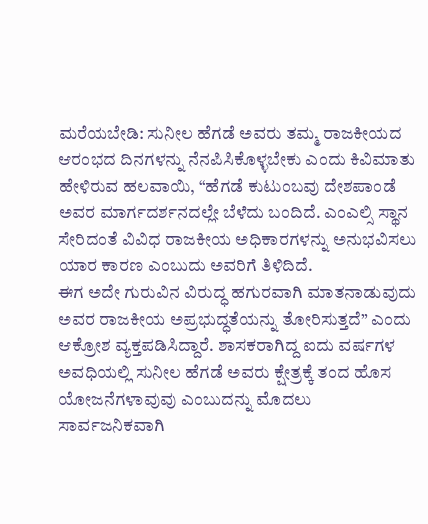ಮರೆಯಬೇಡಿ: ಸುನೀಲ ಹೆಗಡೆ ಅವರು ತಮ್ಮ ರಾಜಕೀಯದ ಆರಂಭದ ದಿನಗಳನ್ನು ನೆನಪಿಸಿಕೊಳ್ಳಬೇಕು ಎಂದು ಕಿವಿಮಾತು ಹೇಳಿರುವ ಹಲವಾಯಿ, “ಹೆಗಡೆ ಕುಟುಂಬವು ದೇಶಪಾಂಡೆ ಅವರ ಮಾರ್ಗದರ್ಶನದಲ್ಲೇ ಬೆಳೆದು ಬಂದಿದೆ. ಎಂಎಲ್ಸಿ ಸ್ಥಾನ ಸೇರಿದಂತೆ ವಿವಿಧ ರಾಜಕೀಯ ಅಧಿಕಾರಗಳನ್ನು ಅನುಭವಿಸಲು ಯಾರ ಕಾರಣ ಎಂಬುದು ಅವರಿಗೆ ತಿಳಿದಿದೆ.
ಈಗ ಅದೇ ಗುರುವಿನ ವಿರುದ್ಧ ಹಗುರವಾಗಿ ಮಾತನಾಡುವುದು ಅವರ ರಾಜಕೀಯ ಅಪ್ರಭುದ್ಧತೆಯನ್ನು ತೋರಿಸುತ್ತದೆ” ಎಂದು ಆಕ್ರೋಶ ವ್ಯಕ್ತಪಡಿಸಿದ್ದಾರೆ. ಶಾಸಕರಾಗಿದ್ದ ಐದು ವರ್ಷಗಳ ಅವಧಿಯಲ್ಲಿ ಸುನೀಲ ಹೆಗಡೆ ಅವರು ಕ್ಷೇತ್ರಕ್ಕೆ ತಂದ ಹೊಸ ಯೋಜನೆಗಳಾವುವು ಎಂಬುದನ್ನು ಮೊದಲು ಸಾರ್ವಜನಿಕವಾಗಿ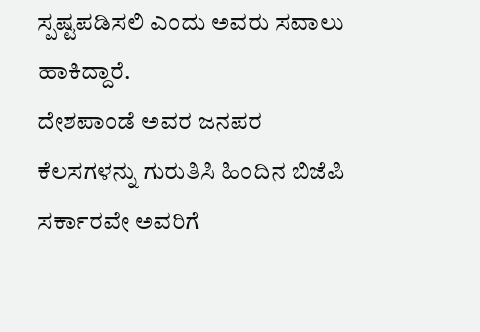ಸ್ಪಷ್ಟಪಡಿಸಲಿ ಎಂದು ಅವರು ಸವಾಲು ಹಾಕಿದ್ದಾರೆ.
ದೇಶಪಾಂಡೆ ಅವರ ಜನಪರ ಕೆಲಸಗಳನ್ನು ಗುರುತಿಸಿ ಹಿಂದಿನ ಬಿಜೆಪಿ ಸರ್ಕಾರವೇ ಅವರಿಗೆ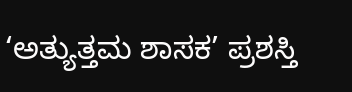‘ಅತ್ಯುತ್ತಮ ಶಾಸಕ’ ಪ್ರಶಸ್ತಿ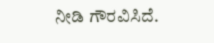ನೀಡಿ ಗೌರವಿಸಿದೆ.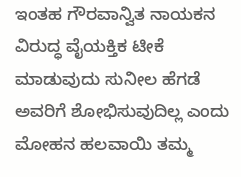ಇಂತಹ ಗೌರವಾನ್ವಿತ ನಾಯಕನ ವಿರುದ್ಧ ವೈಯಕ್ತಿಕ ಟೀಕೆ ಮಾಡುವುದು ಸುನೀಲ ಹೆಗಡೆ ಅವರಿಗೆ ಶೋಭಿಸುವುದಿಲ್ಲ ಎಂದು ಮೋಹನ ಹಲವಾಯಿ ತಮ್ಮ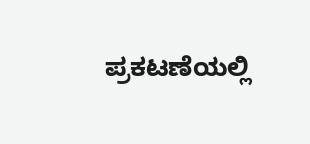ಪ್ರಕಟಣೆಯಲ್ಲಿ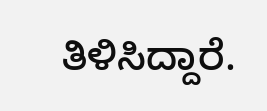ತಿಳಿಸಿದ್ದಾರೆ.